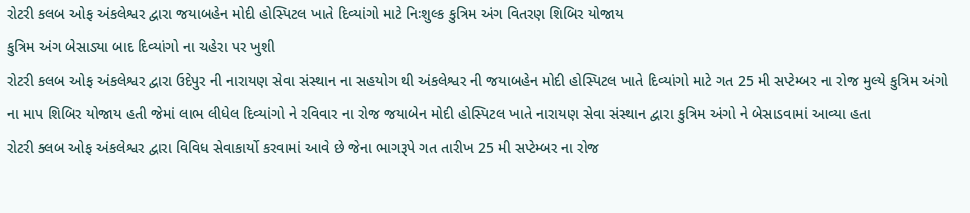રોટરી કલબ ઓફ અંકલેશ્વર દ્વારા જયાબહેન મોદી હોસ્પિટલ ખાતે દિવ્યાંગો માટે નિઃશુલ્ક કુત્રિમ અંગ વિતરણ શિબિર યોજાય
કુત્રિમ અંગ બેસાડ્યા બાદ દિવ્યાંગો ના ચહેરા પર ખુશી
રોટરી કલબ ઓફ અંકલેશ્વર દ્વારા ઉદેપુર ની નારાયણ સેવા સંસ્થાન ના સહયોગ થી અંકલેશ્વર ની જયાબહેન મોદી હોસ્પિટલ ખાતે દિવ્યાંગો માટે ગત 25 મી સપ્ટેમ્બર ના રોજ મુલ્યે કુત્રિમ અંગો ના માપ શિબિર યોજાય હતી જેમાં લાભ લીધેલ દિવ્યાંગો ને રવિવાર ના રોજ જયાબેન મોદી હોસ્પિટલ ખાતે નારાયણ સેવા સંસ્થાન દ્વારા કુત્રિમ અંગો ને બેસાડવામાં આવ્યા હતા
રોટરી ક્લબ ઓફ અંકલેશ્વર દ્વારા વિવિધ સેવાકાર્યો કરવામાં આવે છે જેના ભાગરૂપે ગત તારીખ 25 મી સપ્ટેમ્બર ના રોજ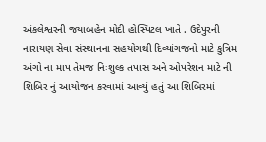અંકલેશ્વરની જયાબહેન મોદી હોસ્પિટલ ખાતે . ઉદેપુરની નારાયણ સેવા સંસ્થાનના સહયોગથી દિવ્યાંગજનો માટે કુત્રિમ અંગો ના માપ તેમજ નિઃશુલ્ક તપાસ અને ઓપરેશન માટે ની શિબિર નું આયોજન કરવામાં આવ્યું હતું આ શિબિરમાં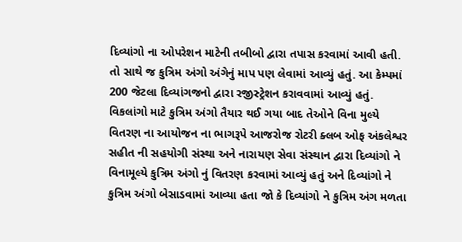દિવ્યાંગો ના ઓપરેશન માટેની તબીબો દ્વારા તપાસ કરવામાં આવી હતી. તો સાથે જ કુત્રિમ અંગો અંગેનું માપ પણ લેવામાં આવ્યું હતું. આ કેમ્પમાં 200 જેટલા દિવ્યાંગજનો દ્વારા રજીસ્ટ્રેશન કરાવવામાં આવ્યું હતું. વિકલાંગો માટે કુત્રિમ અંગો તૈયાર થઈ ગયા બાદ તેઓને વિના મુલ્યે વિતરણ ના આયોજન ના ભાગરૂપે આજરોજ રોટરી ક્લબ ઓફ અંકલેશ્વર સહીત ની સહયોગી સંસ્થા અને નારાયણ સેવા સંસ્થાન દ્વારા દિવ્યાંગો ને વિનામૂલ્યે કુત્રિમ અંગો નું વિતરણ કરવામાં આવ્યું હતું અને દિવ્યાંગો ને કુત્રિમ અંગો બેસાડવામાં આવ્યા હતા જો કે દિવ્યાંગો ને કુત્રિમ અંગ મળતા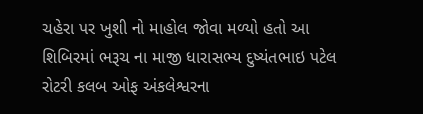ચહેરા પર ખુશી નો માહોલ જોવા મળ્યો હતો આ શિબિરમાં ભરૂચ ના માજી ધારાસભ્ય દુષ્યંતભાઇ પટેલ રોટરી કલબ ઓફ અંકલેશ્વરના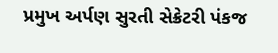પ્રમુખ અર્પણ સુરતી સેક્રેટરી પંકજ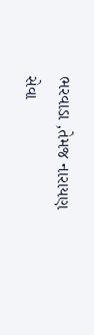ભરવાડા ,તેમજ નારાયણ સેવા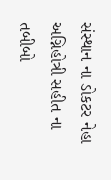સંસ્થાન ના ડોકટર નેહા અગ્નિહોત્રી સહીત ના તબીબો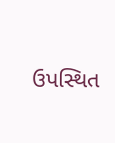ઉપસ્થિત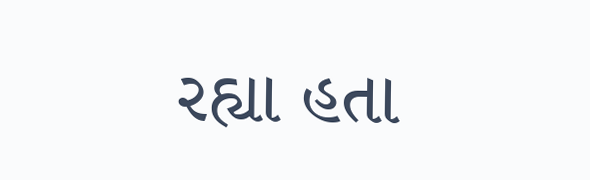રહ્યા હતા